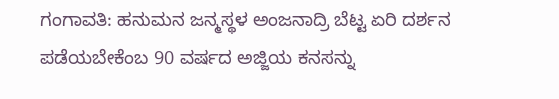ಗಂಗಾವತಿ: ಹನುಮನ ಜನ್ಮಸ್ಥಳ ಅಂಜನಾದ್ರಿ ಬೆಟ್ಟ ಏರಿ ದರ್ಶನ ಪಡೆಯಬೇಕೆಂಬ 90 ವರ್ಷದ ಅಜ್ಜಿಯ ಕನಸನ್ನು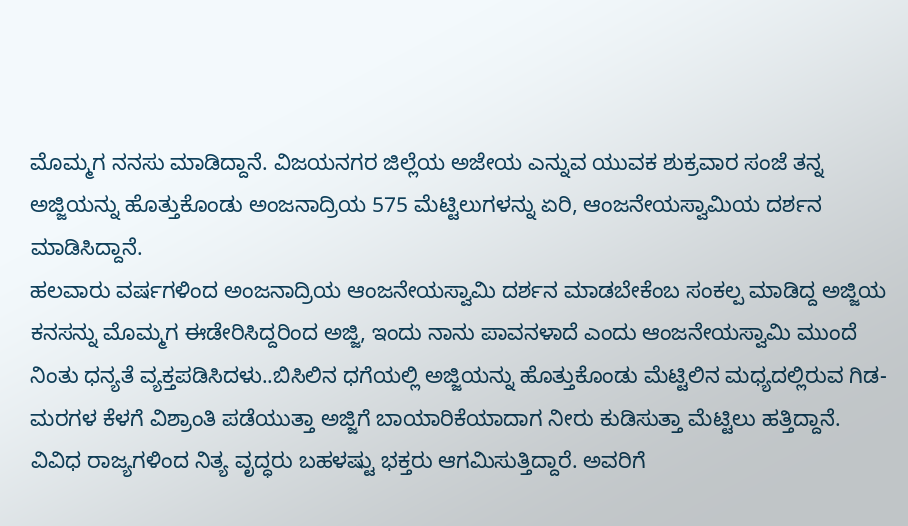ಮೊಮ್ಮಗ ನನಸು ಮಾಡಿದ್ದಾನೆ. ವಿಜಯನಗರ ಜಿಲ್ಲೆಯ ಅಜೇಯ ಎನ್ನುವ ಯುವಕ ಶುಕ್ರವಾರ ಸಂಜೆ ತನ್ನ ಅಜ್ಜಿಯನ್ನು ಹೊತ್ತುಕೊಂಡು ಅಂಜನಾದ್ರಿಯ 575 ಮೆಟ್ಟಿಲುಗಳನ್ನು ಏರಿ, ಆಂಜನೇಯಸ್ವಾಮಿಯ ದರ್ಶನ ಮಾಡಿಸಿದ್ದಾನೆ.
ಹಲವಾರು ವರ್ಷಗಳಿಂದ ಅಂಜನಾದ್ರಿಯ ಆಂಜನೇಯಸ್ವಾಮಿ ದರ್ಶನ ಮಾಡಬೇಕೆಂಬ ಸಂಕಲ್ಪ ಮಾಡಿದ್ದ ಅಜ್ಜಿಯ ಕನಸನ್ನು ಮೊಮ್ಮಗ ಈಡೇರಿಸಿದ್ದರಿಂದ ಅಜ್ಜಿ, ಇಂದು ನಾನು ಪಾವನಳಾದೆ ಎಂದು ಆಂಜನೇಯಸ್ವಾಮಿ ಮುಂದೆ ನಿಂತು ಧನ್ಯತೆ ವ್ಯಕ್ತಪಡಿಸಿದಳು..ಬಿಸಿಲಿನ ಧಗೆಯಲ್ಲಿ ಅಜ್ಜಿಯನ್ನು ಹೊತ್ತುಕೊಂಡು ಮೆಟ್ಟಿಲಿನ ಮಧ್ಯದಲ್ಲಿರುವ ಗಿಡ-ಮರಗಳ ಕೆಳಗೆ ವಿಶ್ರಾಂತಿ ಪಡೆಯುತ್ತಾ ಅಜ್ಜಿಗೆ ಬಾಯಾರಿಕೆಯಾದಾಗ ನೀರು ಕುಡಿಸುತ್ತಾ ಮೆಟ್ಟಿಲು ಹತ್ತಿದ್ದಾನೆ.
ವಿವಿಧ ರಾಜ್ಯಗಳಿಂದ ನಿತ್ಯ ವೃದ್ಧರು ಬಹಳಷ್ಟು ಭಕ್ತರು ಆಗಮಿಸುತ್ತಿದ್ದಾರೆ. ಅವರಿಗೆ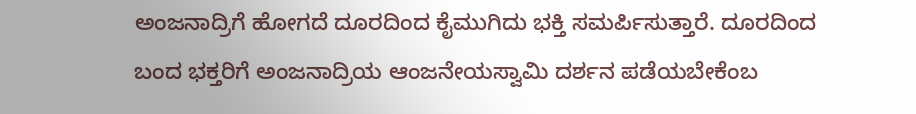ಅಂಜನಾದ್ರಿಗೆ ಹೋಗದೆ ದೂರದಿಂದ ಕೈಮುಗಿದು ಭಕ್ತಿ ಸಮರ್ಪಿಸುತ್ತಾರೆ. ದೂರದಿಂದ ಬಂದ ಭಕ್ತರಿಗೆ ಅಂಜನಾದ್ರಿಯ ಆಂಜನೇಯಸ್ವಾಮಿ ದರ್ಶನ ಪಡೆಯಬೇಕೆಂಬ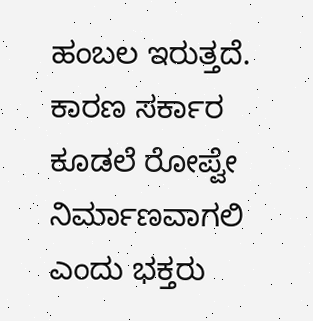ಹಂಬಲ ಇರುತ್ತದೆ. ಕಾರಣ ಸರ್ಕಾರ ಕೂಡಲೆ ರೋಪ್ವೇ ನಿರ್ಮಾಣವಾಗಲಿ ಎಂದು ಭಕ್ತರು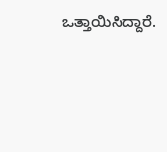ಒತ್ತಾಯಿಸಿದ್ದಾರೆ.